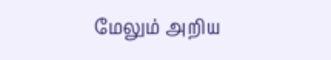மேலும் அறிய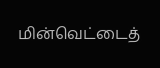மின்வெட்டைத்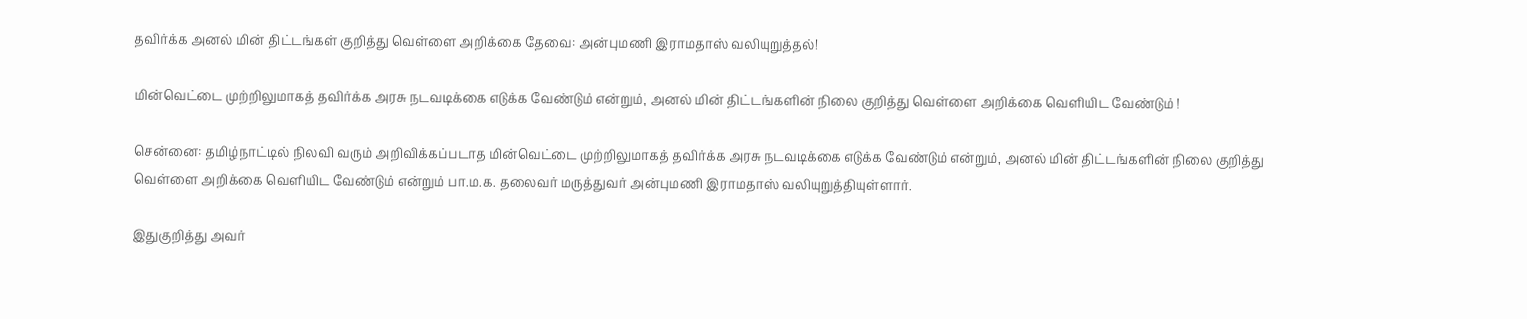தவிர்க்க அனல் மின் திட்டங்கள் குறித்து வெள்ளை அறிக்கை தேவை: அன்புமணி இராமதாஸ் வலியுறுத்தல்!

மின்வெட்டை முற்றிலுமாகத் தவிர்க்க அரசு நடவடிக்கை எடுக்க வேண்டும் என்றும், அனல் மின் திட்டங்களின் நிலை குறித்து வெள்ளை அறிக்கை வெளியிட வேண்டும் !

சென்னை: தமிழ்நாட்டில் நிலவி வரும் அறிவிக்கப்படாத மின்வெட்டை முற்றிலுமாகத் தவிர்க்க அரசு நடவடிக்கை எடுக்க வேண்டும் என்றும், அனல் மின் திட்டங்களின் நிலை குறித்து வெள்ளை அறிக்கை வெளியிட வேண்டும் என்றும் பா.ம.க. தலைவர் மருத்துவர் அன்புமணி இராமதாஸ் வலியுறுத்தியுள்ளார்.

இதுகுறித்து அவர்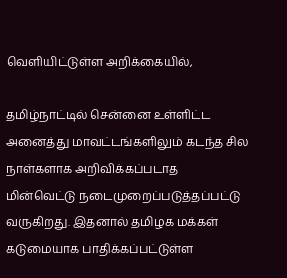வெளியிட்டுள்ள அறிக்கையில்,

தமிழ்நாட்டில் சென்னை உள்ளிட்ட அனைத்து மாவட்டங்களிலும் கடந்த சில நாள்களாக அறிவிக்கப்படாத மின்வெட்டு நடைமுறைப்படுத்தப்பட்டு வருகிறது. இதனால் தமிழக மக்கள் கடுமையாக பாதிக்கப்பட்டுள்ள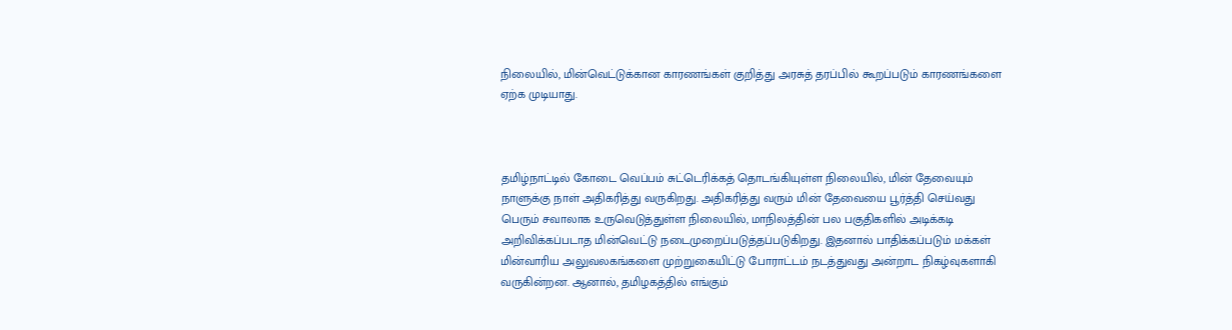நிலையில், மின்வெட்டுக்கான காரணங்கள் குறித்து அரசுத் தரப்பில் கூறப்படும் காரணங்களை ஏற்க முடியாது.



தமிழ்நாட்டில் கோடை வெப்பம் சுட்டெரிக்கத் தொடங்கியுள்ள நிலையில், மின் தேவையும் நாளுக்கு நாள் அதிகரித்து வருகிறது. அதிகரித்து வரும் மின் தேவையை பூர்த்தி செய்வது பெரும் சவாலாக உருவெடுத்துள்ள நிலையில், மாநிலத்தின் பல பகுதிகளில் அடிக்கடி அறிவிக்கப்படாத மின்வெட்டு நடைமுறைப்படுத்தப்படுகிறது. இதனால் பாதிக்கப்படும் மக்கள் மின்வாரிய அலுவலகங்களை முற்றுகையிட்டு போராட்டம் நடத்துவது அன்றாட நிகழ்வுகளாகி வருகின்றன. ஆனால், தமிழகத்தில் எங்கும்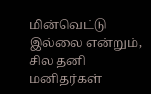மின்வெட்டு இல்லை என்றும், சில தனி மனிதர்கள்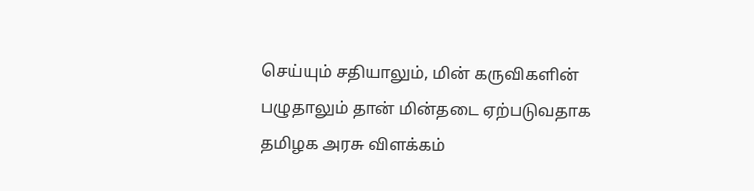செய்யும் சதியாலும், மின் கருவிகளின் பழுதாலும் தான் மின்தடை ஏற்படுவதாக தமிழக அரசு விளக்கம்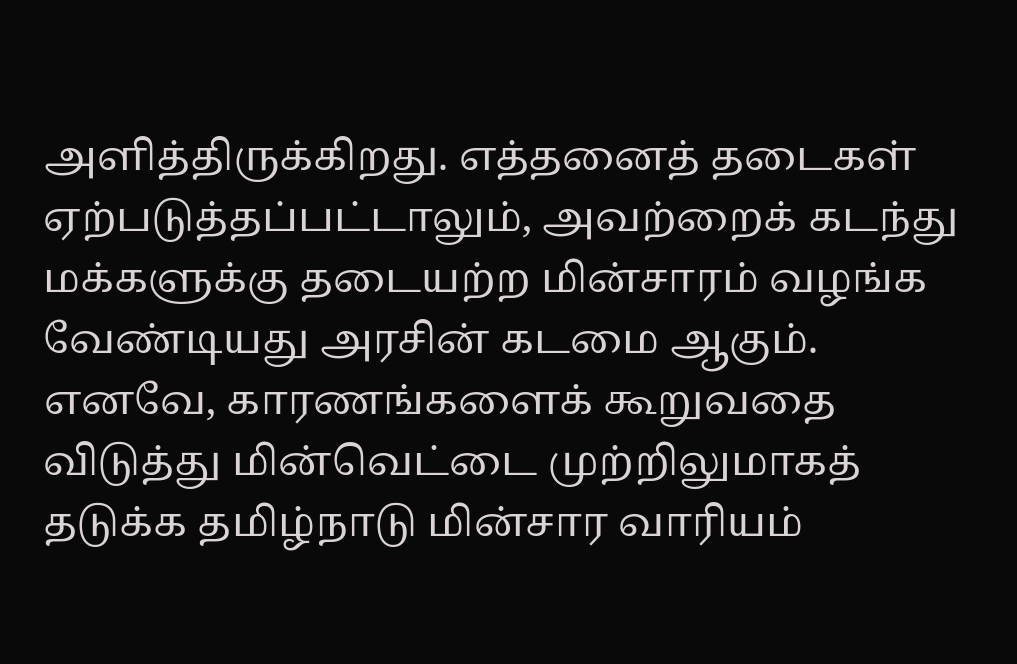அளித்திருக்கிறது. எத்தனைத் தடைகள் ஏற்படுத்தப்பட்டாலும், அவற்றைக் கடந்து மக்களுக்கு தடையற்ற மின்சாரம் வழங்க வேண்டியது அரசின் கடமை ஆகும். எனவே, காரணங்களைக் கூறுவதை விடுத்து மின்வெட்டை முற்றிலுமாகத் தடுக்க தமிழ்நாடு மின்சார வாரியம்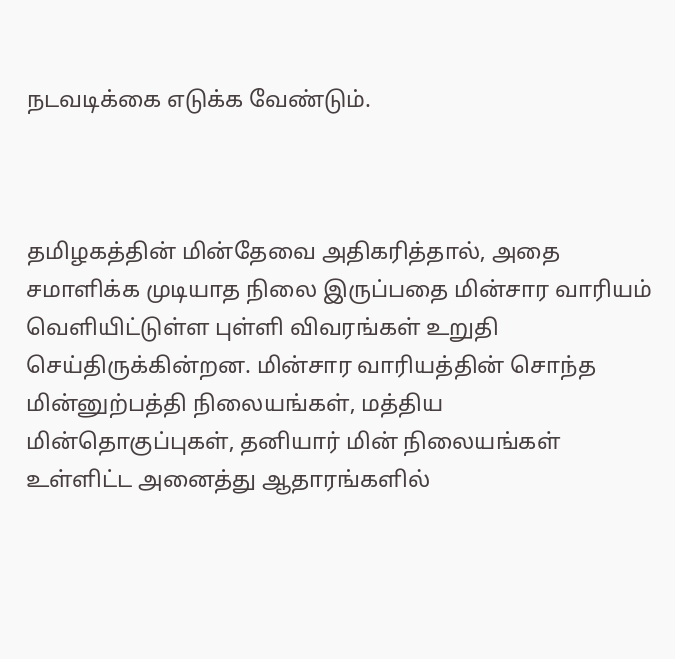நடவடிக்கை எடுக்க வேண்டும்.



தமிழகத்தின் மின்தேவை அதிகரித்தால், அதை சமாளிக்க முடியாத நிலை இருப்பதை மின்சார வாரியம் வெளியிட்டுள்ள புள்ளி விவரங்கள் உறுதி செய்திருக்கின்றன. மின்சார வாரியத்தின் சொந்த மின்னுற்பத்தி நிலையங்கள், மத்திய மின்தொகுப்புகள், தனியார் மின் நிலையங்கள் உள்ளிட்ட அனைத்து ஆதாரங்களில்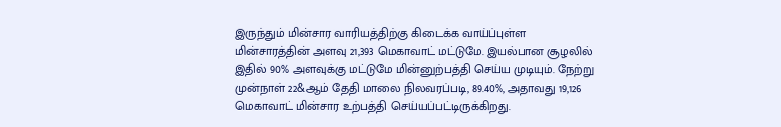இருந்தும் மின்சார வாரியத்திற்கு கிடைக்க வாய்ப்புள்ள மின்சாரத்தின் அளவு 21,393 மெகாவாட் மட்டுமே. இயல்பான சூழலில் இதில் 90% அளவுக்கு மட்டுமே மின்னுற்பத்தி செய்ய முடியும். நேற்று முன்நாள் 22&ஆம் தேதி மாலை நிலவரப்படி, 89.40%, அதாவது 19,126 மெகாவாட் மின்சார உற்பத்தி செய்யப்பட்டிருக்கிறது.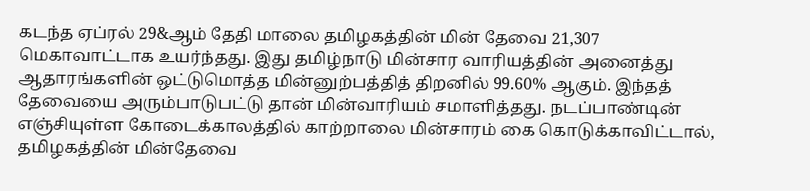கடந்த ஏப்ரல் 29&ஆம் தேதி மாலை தமிழகத்தின் மின் தேவை 21,307 மெகாவாட்டாக உயர்ந்தது. இது தமிழ்நாடு மின்சார வாரியத்தின் அனைத்து ஆதாரங்களின் ஒட்டுமொத்த மின்னுற்பத்தித் திறனில் 99.60% ஆகும். இந்தத் தேவையை அரும்பாடுபட்டு தான் மின்வாரியம் சமாளித்தது. நடப்பாண்டின் எஞ்சியுள்ள கோடைக்காலத்தில் காற்றாலை மின்சாரம் கை கொடுக்காவிட்டால், தமிழகத்தின் மின்தேவை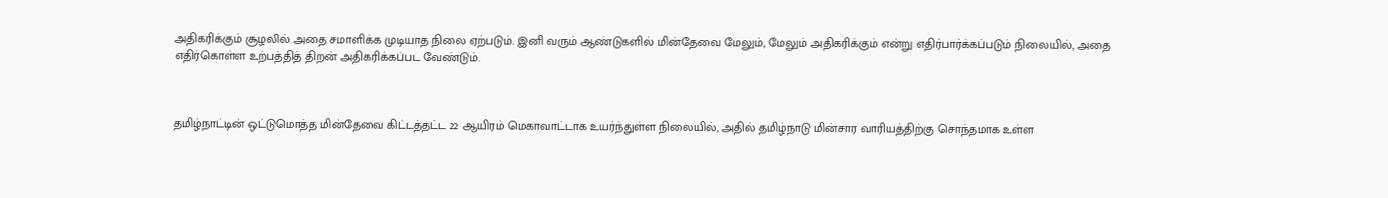அதிகரிக்கும் சூழலில் அதை சமாளிக்க முடியாத நிலை ஏற்படும். இனி வரும் ஆண்டுகளில் மின்தேவை மேலும், மேலும் அதிகரிக்கும் என்று எதிர்பார்க்கப்படும் நிலையில், அதை எதிர்கொள்ள உற்பத்தித் திறன் அதிகரிக்கப்பட வேண்டும்.



தமிழ்நாட்டின் ஒட்டுமொத்த மின்தேவை கிட்டத்தட்ட 22 ஆயிரம் மெகாவாட்டாக உயர்ந்துள்ள நிலையில், அதில் தமிழ்நாடு மின்சார வாரியத்திற்கு சொந்தமாக உள்ள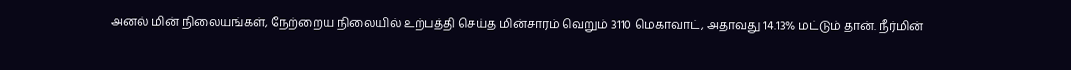அனல் மின் நிலையங்கள், நேற்றைய நிலையில் உற்பத்தி செய்த மின்சாரம் வெறும் 3110 மெகாவாட், அதாவது 14.13% மட்டும் தான். நீர்மின்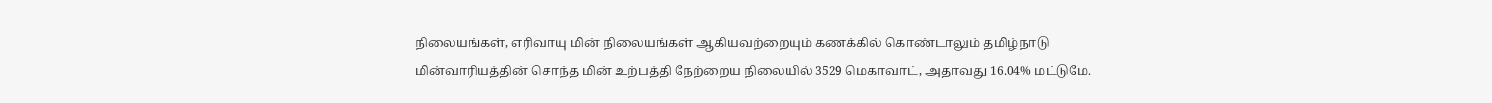நிலையங்கள், எரிவாயு மின் நிலையங்கள் ஆகியவற்றையும் கணக்கில் கொண்டாலும் தமிழ்நாடு மின்வாரியத்தின் சொந்த மின் உற்பத்தி நேற்றைய நிலையில் 3529 மெகாவாட், அதாவது 16.04% மட்டுமே.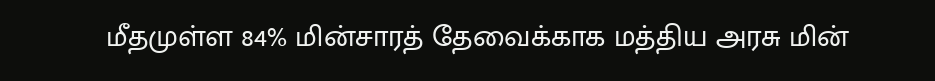மீதமுள்ள 84% மின்சாரத் தேவைக்காக மத்திய அரசு மின்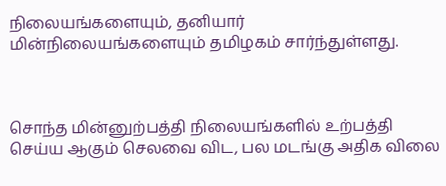நிலையங்களையும், தனியார் மின்நிலையங்களையும் தமிழகம் சார்ந்துள்ளது.



சொந்த மின்னுற்பத்தி நிலையங்களில் உற்பத்தி செய்ய ஆகும் செலவை விட, பல மடங்கு அதிக விலை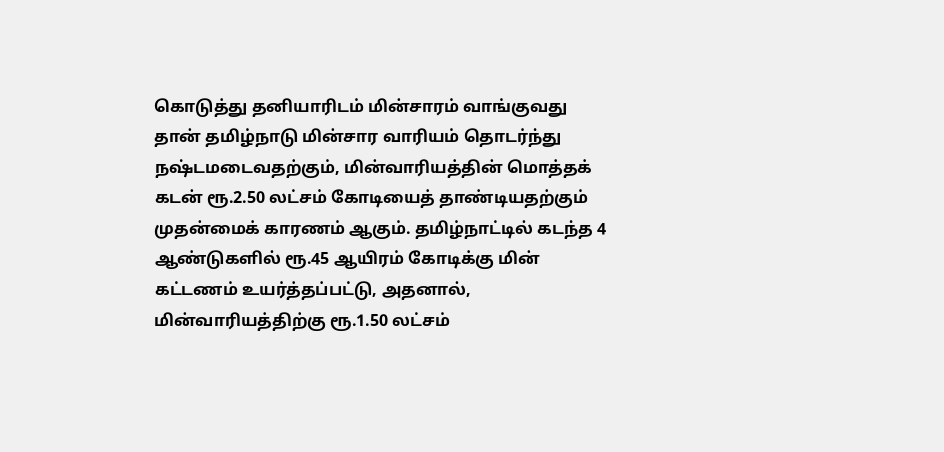கொடுத்து தனியாரிடம் மின்சாரம் வாங்குவது தான் தமிழ்நாடு மின்சார வாரியம் தொடர்ந்து நஷ்டமடைவதற்கும், மின்வாரியத்தின் மொத்தக் கடன் ரூ.2.50 லட்சம் கோடியைத் தாண்டியதற்கும் முதன்மைக் காரணம் ஆகும். தமிழ்நாட்டில் கடந்த 4 ஆண்டுகளில் ரூ.45 ஆயிரம் கோடிக்கு மின் கட்டணம் உயர்த்தப்பட்டு, அதனால், மின்வாரியத்திற்கு ரூ.1.50 லட்சம்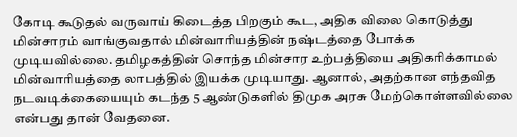கோடி கூடுதல் வருவாய் கிடைத்த பிறகும் கூட, அதிக விலை கொடுத்து மின்சாரம் வாங்குவதால் மின்வாரியத்தின் நஷ்டத்தை போக்க முடியவில்லை. தமிழகத்தின் சொந்த மின்சார உற்பத்தியை அதிகரிக்காமல் மின்வாரியத்தை லாபத்தில் இயக்க முடியாது. ஆனால், அதற்கான எந்தவித நடவடிக்கையையும் கடந்த 5 ஆண்டுகளில் திமுக அரசு மேற்கொள்ளவில்லை என்பது தான் வேதனை.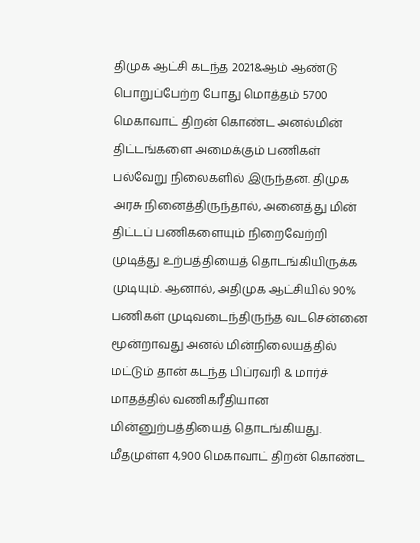திமுக ஆட்சி கடந்த 2021&ஆம் ஆண்டு பொறுப்பேற்ற போது மொத்தம் 5700 மெகாவாட் திறன் கொண்ட அனல்மின் திட்டங்களை அமைக்கும் பணிகள் பல்வேறு நிலைகளில் இருந்தன. திமுக அரசு நினைத்திருந்தால், அனைத்து மின் திட்டப் பணிகளையும் நிறைவேற்றி முடித்து உற்பத்தியைத் தொடங்கியிருக்க முடியும். ஆனால், அதிமுக ஆட்சியில் 90% பணிகள் முடிவடைந்திருந்த வடசென்னை மூன்றாவது அனல் மின்நிலையத்தில் மட்டும் தான் கடந்த பிப்ரவரி & மார்ச் மாதத்தில் வணிகரீதியான மின்னுற்பத்தியைத் தொடங்கியது. மீதமுள்ள 4,900 மெகாவாட் திறன் கொண்ட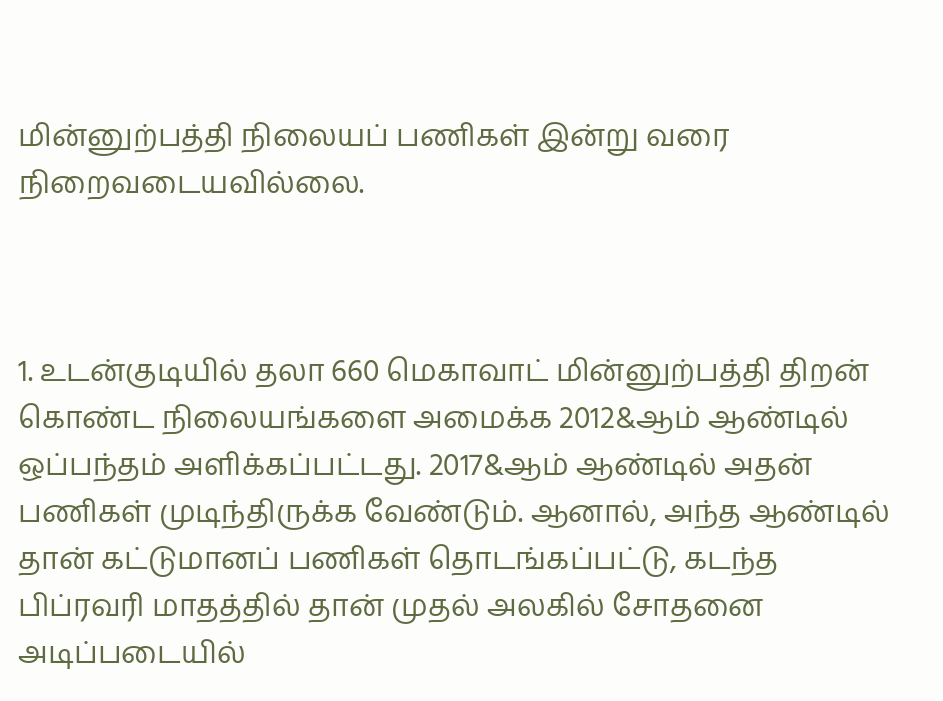மின்னுற்பத்தி நிலையப் பணிகள் இன்று வரை நிறைவடையவில்லை.



1. உடன்குடியில் தலா 660 மெகாவாட் மின்னுற்பத்தி திறன் கொண்ட நிலையங்களை அமைக்க 2012&ஆம் ஆண்டில் ஒப்பந்தம் அளிக்கப்பட்டது. 2017&ஆம் ஆண்டில் அதன் பணிகள் முடிந்திருக்க வேண்டும். ஆனால், அந்த ஆண்டில் தான் கட்டுமானப் பணிகள் தொடங்கப்பட்டு, கடந்த பிப்ரவரி மாதத்தில் தான் முதல் அலகில் சோதனை அடிப்படையில்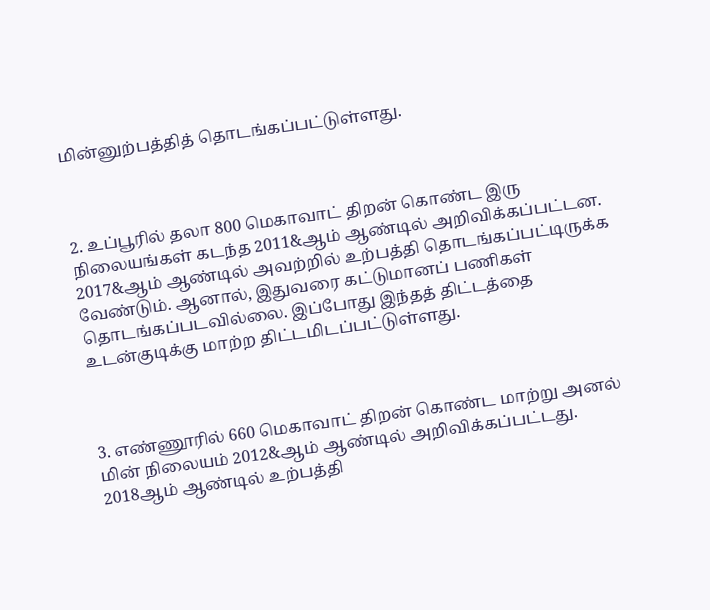மின்னுற்பத்தித் தொடங்கப்பட்டுள்ளது.



2. உப்பூரில் தலா 800 மெகாவாட் திறன் கொண்ட இரு நிலையங்கள் கடந்த 2011&ஆம் ஆண்டில் அறிவிக்கப்பட்டன. 2017&ஆம் ஆண்டில் அவற்றில் உற்பத்தி தொடங்கப்பட்டிருக்க வேண்டும். ஆனால், இதுவரை கட்டுமானப் பணிகள் தொடங்கப்படவில்லை. இப்போது இந்தத் திட்டத்தை உடன்குடிக்கு மாற்ற திட்டமிடப்பட்டுள்ளது.



3. எண்ணூரில் 660 மெகாவாட் திறன் கொண்ட மாற்று அனல் மின் நிலையம் 2012&ஆம் ஆண்டில் அறிவிக்கப்பட்டது. 2018ஆம் ஆண்டில் உற்பத்தி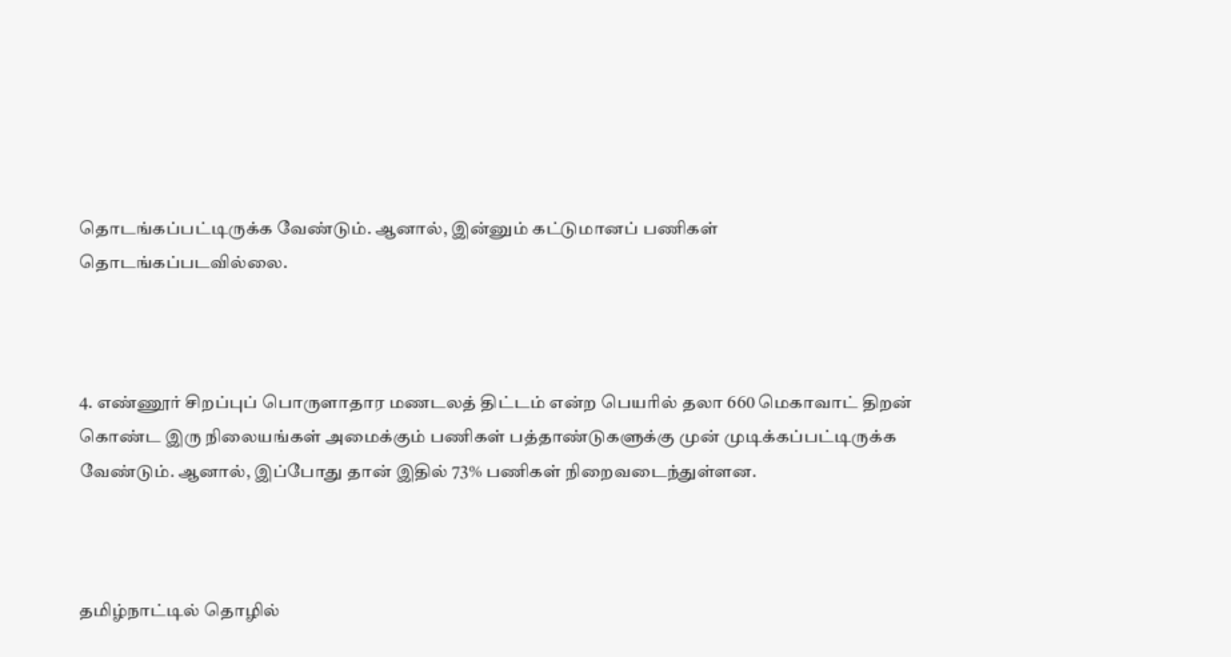தொடங்கப்பட்டிருக்க வேண்டும். ஆனால், இன்னும் கட்டுமானப் பணிகள் தொடங்கப்படவில்லை.



4. எண்ணூர் சிறப்புப் பொருளாதார மணடலத் திட்டம் என்ற பெயரில் தலா 660 மெகாவாட் திறன் கொண்ட இரு நிலையங்கள் அமைக்கும் பணிகள் பத்தாண்டுகளுக்கு முன் முடிக்கப்பட்டிருக்க வேண்டும். ஆனால், இப்போது தான் இதில் 73% பணிகள் நிறைவடைந்துள்ளன.



தமிழ்நாட்டில் தொழில்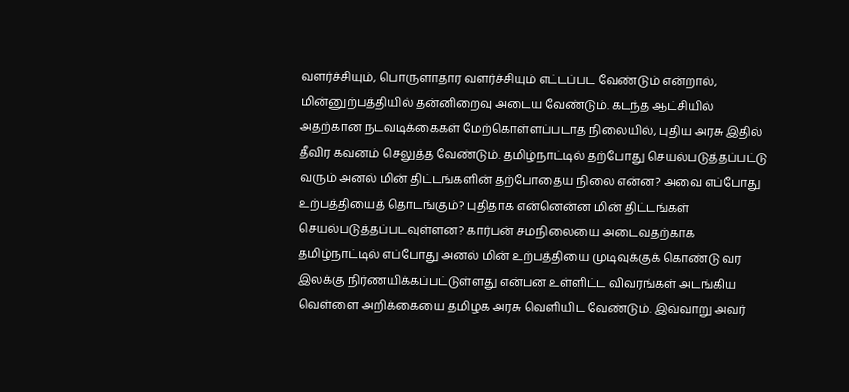வளர்ச்சியும், பொருளாதார வளர்ச்சியும் எட்டப்பட வேண்டும் என்றால், மின்னுற்பத்தியில் தன்னிறைவு அடைய வேண்டும். கடந்த ஆட்சியில் அதற்கான நடவடிக்கைகள் மேற்கொள்ளப்படாத நிலையில், புதிய அரசு இதில் தீவிர கவனம் செலுத்த வேண்டும். தமிழ்நாட்டில் தற்போது செயல்படுத்தப்பட்டு வரும் அனல் மின் திட்டங்களின் தற்போதைய நிலை என்ன? அவை எப்போது உற்பத்தியைத் தொடங்கும்? புதிதாக என்னென்ன மின் திட்டங்கள் செயல்படுத்தப்படவுள்ளன? கார்பன் சமநிலையை அடைவதற்காக தமிழ்நாட்டில் எப்போது அனல் மின் உற்பத்தியை முடிவுக்குக் கொண்டு வர இலக்கு நிர்ணயிக்கப்பட்டுள்ளது என்பன உள்ளிட்ட விவரங்கள் அடங்கிய வெள்ளை அறிக்கையை தமிழக அரசு வெளியிட வேண்டும். இவ்வாறு அவர்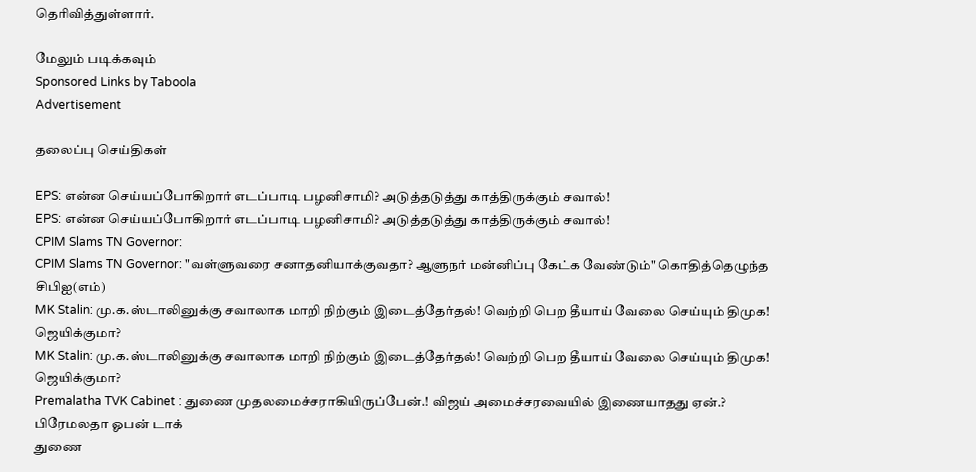தெரிவித்துள்ளார்.

மேலும் படிக்கவும்
Sponsored Links by Taboola
Advertisement

தலைப்பு செய்திகள்

EPS: என்ன செய்யப்போகிறார் எடப்பாடி பழனிசாமி? அடுத்தடுத்து காத்திருக்கும் சவால்!
EPS: என்ன செய்யப்போகிறார் எடப்பாடி பழனிசாமி? அடுத்தடுத்து காத்திருக்கும் சவால்!
CPIM Slams TN Governor:
CPIM Slams TN Governor: "வள்ளுவரை சனாதனியாக்குவதா? ஆளுநர் மன்னிப்பு கேட்க வேண்டும்" கொதித்தெழுந்த சிபிஐ(எம்)
MK Stalin: மு.க.ஸ்டாலினுக்கு சவாலாக மாறி நிற்கும் இடைத்தேர்தல்! வெற்றி பெற தீயாய் வேலை செய்யும் திமுக! ஜெயிக்குமா?
MK Stalin: மு.க.ஸ்டாலினுக்கு சவாலாக மாறி நிற்கும் இடைத்தேர்தல்! வெற்றி பெற தீயாய் வேலை செய்யும் திமுக! ஜெயிக்குமா?
Premalatha TVK Cabinet : துணை முதலமைச்சராகியிருப்பேன்.! விஜய் அமைச்சரவையில் இணையாதது ஏன்.? பிரேமலதா ஓபன் டாக்
துணை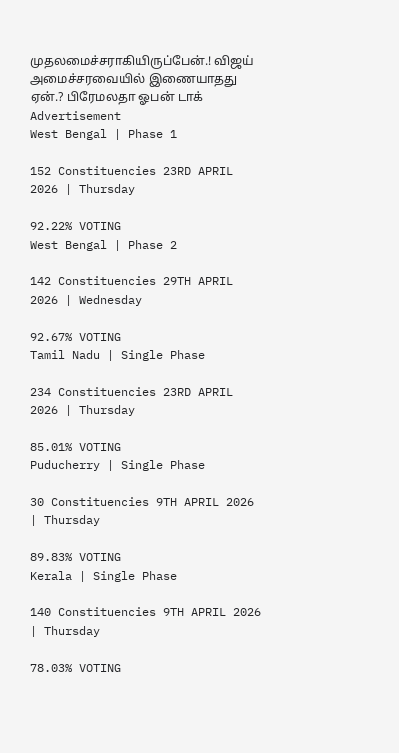முதலமைச்சராகியிருப்பேன்.! விஜய் அமைச்சரவையில் இணையாதது ஏன்.? பிரேமலதா ஓபன் டாக்
Advertisement
West Bengal | Phase 1

152 Constituencies 23RD APRIL 2026 | Thursday

92.22% VOTING
West Bengal | Phase 2

142 Constituencies 29TH APRIL 2026 | Wednesday

92.67% VOTING
Tamil Nadu | Single Phase

234 Constituencies 23RD APRIL 2026 | Thursday

85.01% VOTING
Puducherry | Single Phase

30 Constituencies 9TH APRIL 2026 | Thursday

89.83% VOTING
Kerala | Single Phase

140 Constituencies 9TH APRIL 2026 | Thursday

78.03% VOTING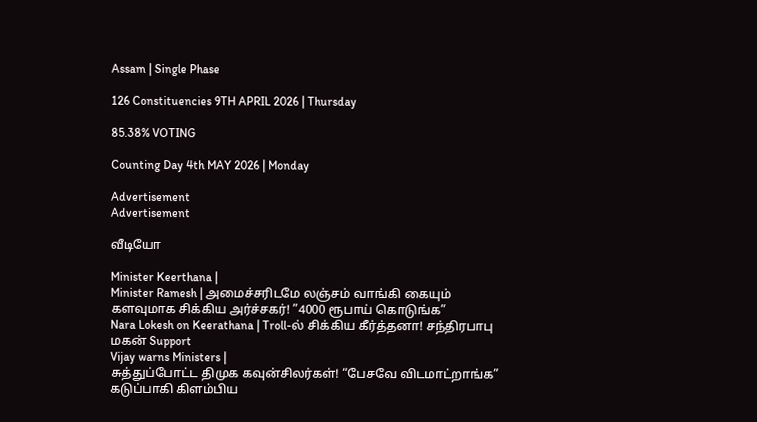Assam | Single Phase

126 Constituencies 9TH APRIL 2026 | Thursday

85.38% VOTING

Counting Day 4th MAY 2026 | Monday

Advertisement
Advertisement

வீடியோ

Minister Keerthana |
Minister Ramesh | அமைச்சரிடமே லஞ்சம் வாங்கி கையும் களவுமாக சிக்கிய அர்ச்சகர்! ”4000 ரூபாய் கொடுங்க”
Nara Lokesh on Keerathana | Troll-ல் சிக்கிய கீர்த்தனா! சந்திரபாபு மகன் Support
Vijay warns Ministers |
சுத்துப்போட்ட திமுக கவுன்சிலர்கள்! “பேசவே விடமாட்றாங்க” கடுப்பாகி கிளம்பிய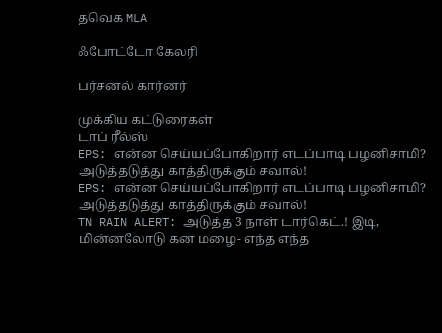தவெக MLA

ஃபோட்டோ கேலரி

பர்சனல் கார்னர்

முக்கிய கட்டுரைகள்
டாப் ரீல்ஸ்
EPS: என்ன செய்யப்போகிறார் எடப்பாடி பழனிசாமி? அடுத்தடுத்து காத்திருக்கும் சவால்!
EPS: என்ன செய்யப்போகிறார் எடப்பாடி பழனிசாமி? அடுத்தடுத்து காத்திருக்கும் சவால்!
TN RAIN ALERT: அடுத்த 3 நாள் டார்கெட்.! இடி, மின்னலோடு கன மழை- எந்த எந்த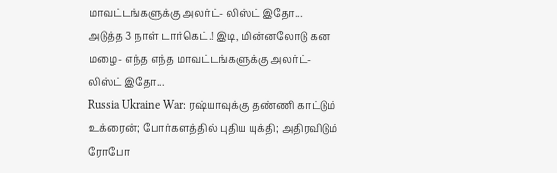மாவட்டங்களுக்கு அலர்ட்- லிஸ்ட் இதோ...
அடுத்த 3 நாள் டார்கெட்.! இடி, மின்னலோடு கன மழை- எந்த எந்த மாவட்டங்களுக்கு அலர்ட்- லிஸ்ட் இதோ...
Russia Ukraine War: ரஷ்யாவுக்கு தண்ணி காட்டும் உக்ரைன்; போர்களத்தில் புதிய யுக்தி; அதிரவிடும் ரோபோ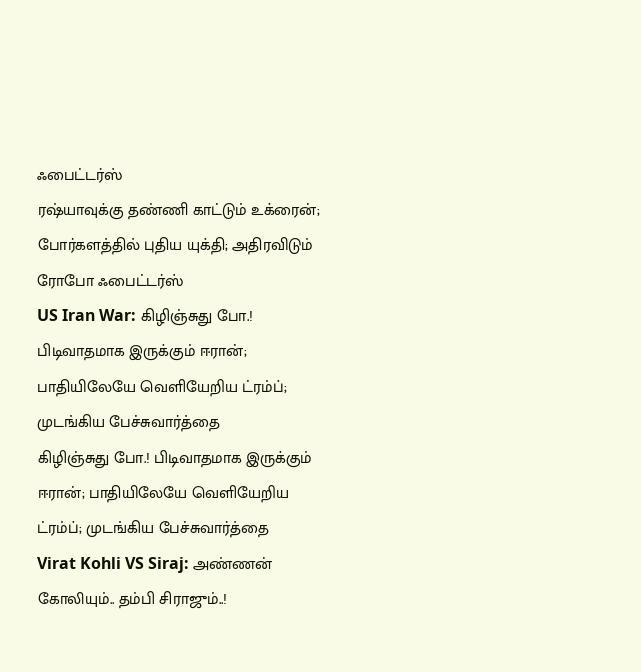ஃபைட்டர்ஸ்
ரஷ்யாவுக்கு தண்ணி காட்டும் உக்ரைன்; போர்களத்தில் புதிய யுக்தி; அதிரவிடும் ரோபோ ஃபைட்டர்ஸ்
US Iran War: கிழிஞ்சுது போ.! பிடிவாதமாக இருக்கும் ஈரான்; பாதியிலேயே வெளியேறிய ட்ரம்ப்; முடங்கிய பேச்சுவார்த்தை
கிழிஞ்சுது போ.! பிடிவாதமாக இருக்கும் ஈரான்; பாதியிலேயே வெளியேறிய ட்ரம்ப்; முடங்கிய பேச்சுவார்த்தை
Virat Kohli VS Siraj: அண்ணன் கோலியும்.. தம்பி சிராஜும்..!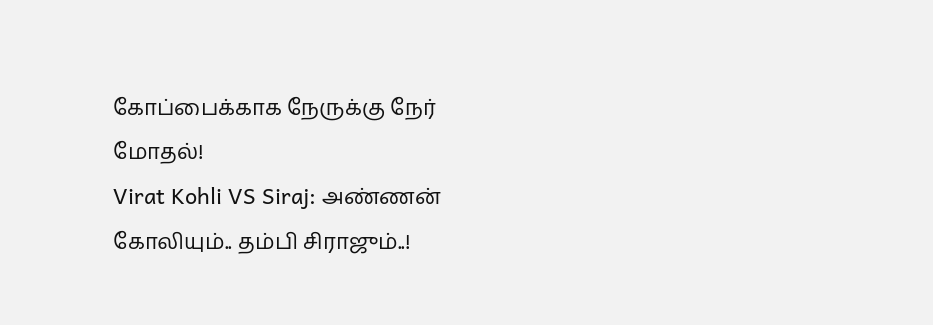கோப்பைக்காக நேருக்கு நேர் மோதல்!
Virat Kohli VS Siraj: அண்ணன் கோலியும்.. தம்பி சிராஜும்..!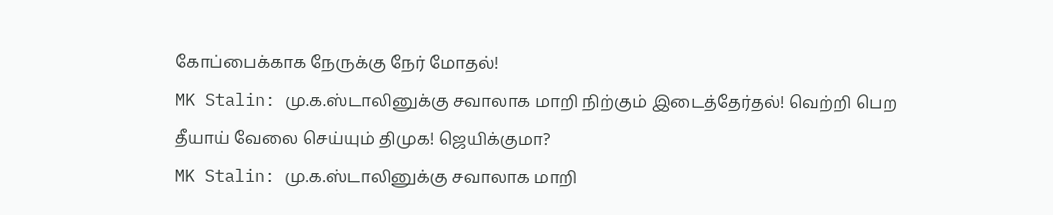கோப்பைக்காக நேருக்கு நேர் மோதல்!
MK Stalin: மு.க.ஸ்டாலினுக்கு சவாலாக மாறி நிற்கும் இடைத்தேர்தல்! வெற்றி பெற தீயாய் வேலை செய்யும் திமுக! ஜெயிக்குமா?
MK Stalin: மு.க.ஸ்டாலினுக்கு சவாலாக மாறி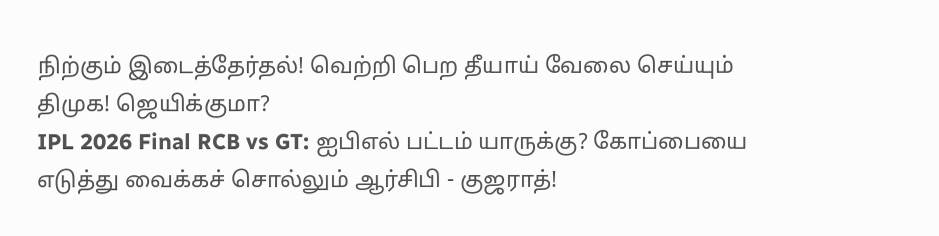நிற்கும் இடைத்தேர்தல்! வெற்றி பெற தீயாய் வேலை செய்யும் திமுக! ஜெயிக்குமா?
IPL 2026 Final RCB vs GT: ஐபிஎல் பட்டம் யாருக்கு? கோப்பையை எடுத்து வைக்கச் சொல்லும் ஆர்சிபி - குஜராத்!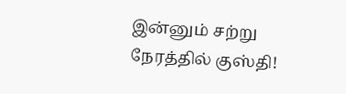இன்னும் சற்று நேரத்தில் குஸ்தி!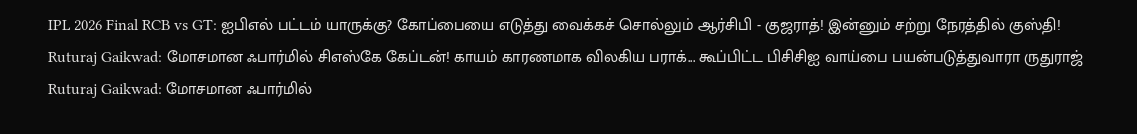IPL 2026 Final RCB vs GT: ஐபிஎல் பட்டம் யாருக்கு? கோப்பையை எடுத்து வைக்கச் சொல்லும் ஆர்சிபி - குஜராத்! இன்னும் சற்று நேரத்தில் குஸ்தி!
Ruturaj Gaikwad: மோசமான ஃபார்மில் சிஎஸ்கே கேப்டன்! காயம் காரணமாக விலகிய பராக்... கூப்பிட்ட பிசிசிஐ வாய்பை பயன்படுத்துவாரா ருதுராஜ்
Ruturaj Gaikwad: மோசமான ஃபார்மில்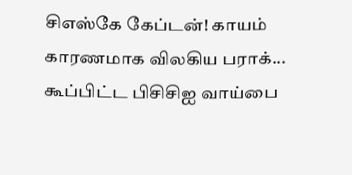சிஎஸ்கே கேப்டன்! காயம் காரணமாக விலகிய பராக்... கூப்பிட்ட பிசிசிஐ வாய்பை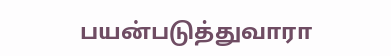பயன்படுத்துவாரா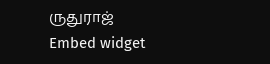ருதுராஜ்
Embed widget